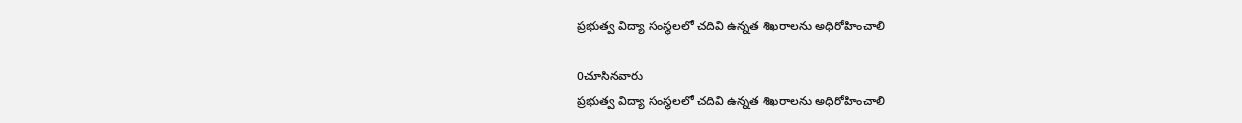ప్రభుత్వ విద్యా సంస్థలలో చదివి ఉన్నత శిఖరాలను అధిరోహించాలి

0చూసినవారు
ప్రభుత్వ విద్యా సంస్థలలో చదివి ఉన్నత శిఖరాలను అధిరోహించాలి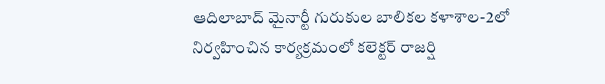ఆదిలాబాద్ మైనార్టీ గురుకుల బాలికల కళాశాల-2లో నిర్వహించిన కార్యక్రమంలో కలెక్టర్ రాజర్షి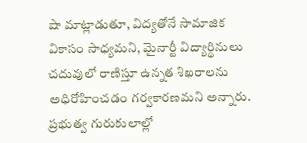షా మాట్లాడుతూ, విద్యతోనే సామాజిక వికాసం సాధ్యమని, మైనార్టీ విద్యార్థినులు చదువులో రాణిస్తూ ఉన్నత శిఖరాలను అధిరోహించడం గర్వకారణమని అన్నారు. ప్రభుత్వ గురుకులాల్లో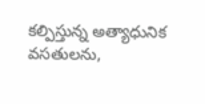కల్పిస్తున్న అత్యాధునిక వసతులను,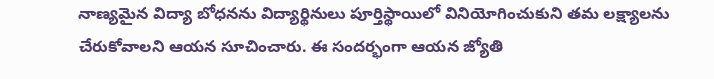నాణ్యమైన విద్యా బోధనను విద్యార్థినులు పూర్తిస్థాయిలో వినియోగించుకుని తమ లక్ష్యాలను చేరుకోవాలని ఆయన సూచించారు. ఈ సందర్భంగా ఆయన జ్యోతి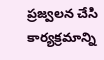ప్రజ్వలన చేసి కార్యక్రమాన్ని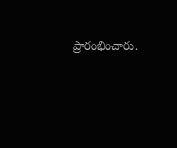ప్రారంభించారు.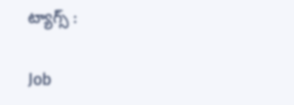ట్యాగ్స్ :

Job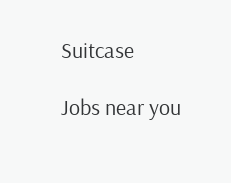Suitcase

Jobs near you